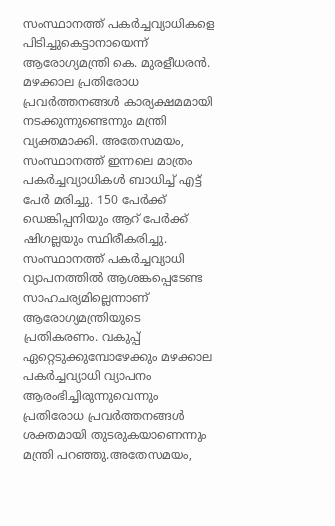സംസ്ഥാനത്ത് പകർച്ചവ്യാധികളെ പിടിച്ചുകെട്ടാനായെന്ന് ആരോഗ്യമന്ത്രി കെ. മുരളീധരൻ. മഴക്കാല പ്രതിരോധ പ്രവർത്തനങ്ങൾ കാര്യക്ഷമമായി നടക്കുന്നുണ്ടെന്നും മന്ത്രി വ്യക്തമാക്കി. അതേസമയം, സംസ്ഥാനത്ത് ഇന്നലെ മാത്രം പകർച്ചവ്യാധികൾ ബാധിച്ച് എട്ട് പേർ മരിച്ചു. 150 പേർക്ക് ഡെങ്കിപ്പനിയും ആറ് പേർക്ക് ഷിഗല്ലയും സ്ഥിരീകരിച്ചു.
സംസ്ഥാനത്ത് പകർച്ചവ്യാധി വ്യാപനത്തിൽ ആശങ്കപ്പെടേണ്ട സാഹചര്യമില്ലെന്നാണ് ആരോഗ്യമന്ത്രിയുടെ പ്രതികരണം. വകുപ്പ് ഏറ്റെടുക്കുമ്പോഴേക്കും മഴക്കാല പകർച്ചവ്യാധി വ്യാപനം ആരംഭിച്ചിരുന്നുവെന്നും പ്രതിരോധ പ്രവർത്തനങ്ങൾ ശക്തമായി തുടരുകയാണെന്നും മന്ത്രി പറഞ്ഞു.അതേസമയം,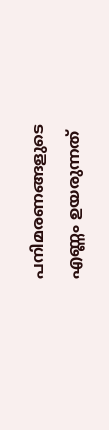പനിമരണങ്ങളുടെ എണ്ണം ഉയരുന്നത്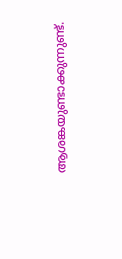ആശങ്കയുണ്ടാക്കുന്നുണ്ട്.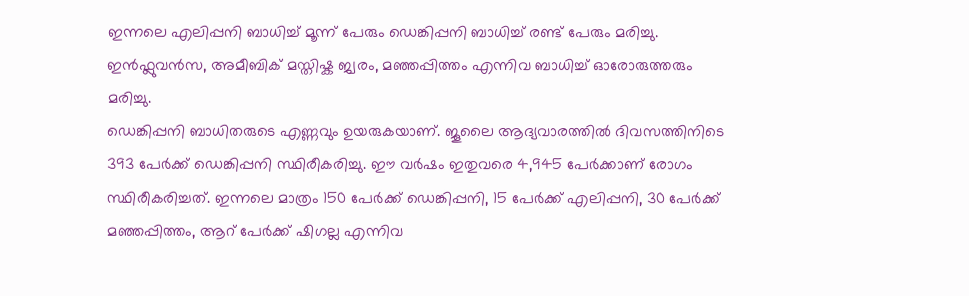ഇന്നലെ എലിപ്പനി ബാധിച്ച് മൂന്ന് പേരും ഡെങ്കിപ്പനി ബാധിച്ച് രണ്ട് പേരും മരിച്ചു. ഇൻഫ്ലുവൻസ, അമീബിക് മസ്തിഷ്ക ജ്വരം, മഞ്ഞപ്പിത്തം എന്നിവ ബാധിച്ച് ഓരോരുത്തരും മരിച്ചു.
ഡെങ്കിപ്പനി ബാധിതരുടെ എണ്ണവും ഉയരുകയാണ്. ജൂലൈ ആദ്യവാരത്തിൽ ദിവസത്തിനിടെ 393 പേർക്ക് ഡെങ്കിപ്പനി സ്ഥിരീകരിച്ചു. ഈ വർഷം ഇതുവരെ 4,945 പേർക്കാണ് രോഗം സ്ഥിരീകരിച്ചത്. ഇന്നലെ മാത്രം 150 പേർക്ക് ഡെങ്കിപ്പനി, 15 പേർക്ക് എലിപ്പനി, 30 പേർക്ക് മഞ്ഞപ്പിത്തം, ആറ് പേർക്ക് ഷിഗല്ല എന്നിവ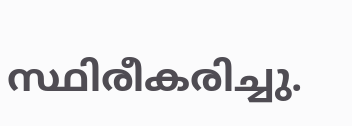സ്ഥിരീകരിച്ചു.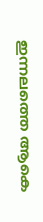ഇന്നലത്തെ ആകെ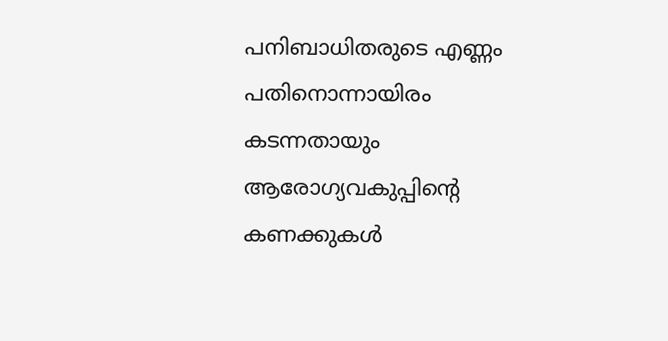പനിബാധിതരുടെ എണ്ണം പതിനൊന്നായിരം കടന്നതായും ആരോഗ്യവകുപ്പിന്റെ കണക്കുകൾ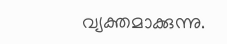വ്യക്തമാക്കുന്നു.